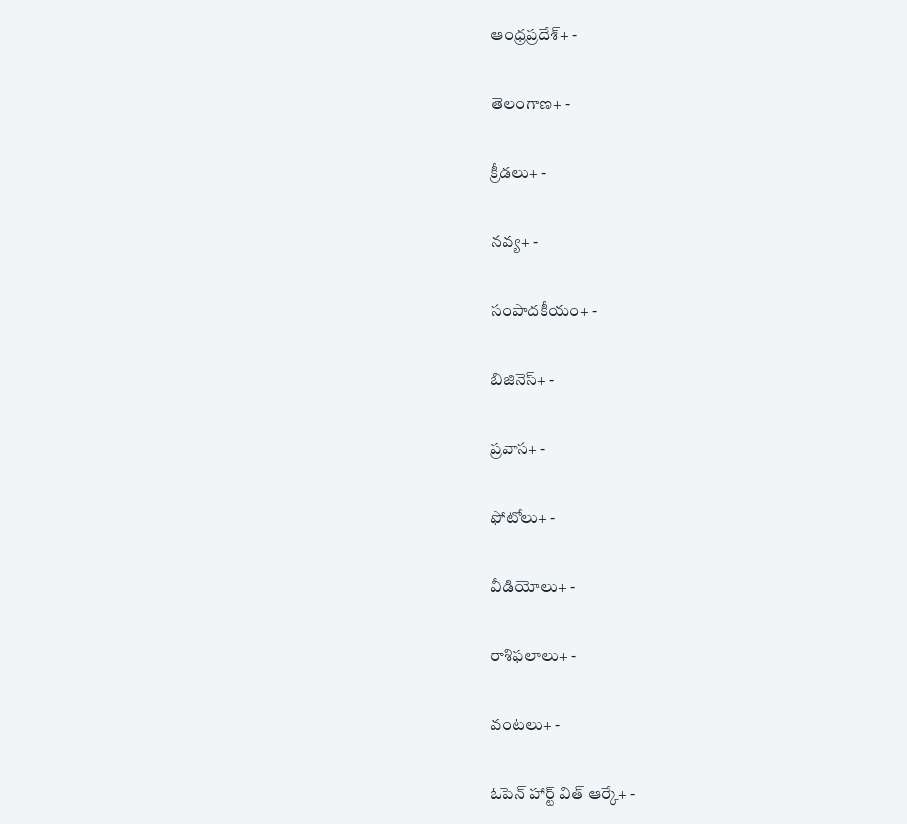ఆంధ్రప్రదేశ్+ -

తెలంగాణ+ -

క్రీడలు+ -

నవ్య+ -

సంపాదకీయం+ -

బిజినెస్+ -

ప్రవాస+ -

ఫోటోలు+ -

వీడియోలు+ -

రాశిఫలాలు+ -

వంటలు+ -

ఓపెన్ హార్ట్ విత్ ఆర్కే+ -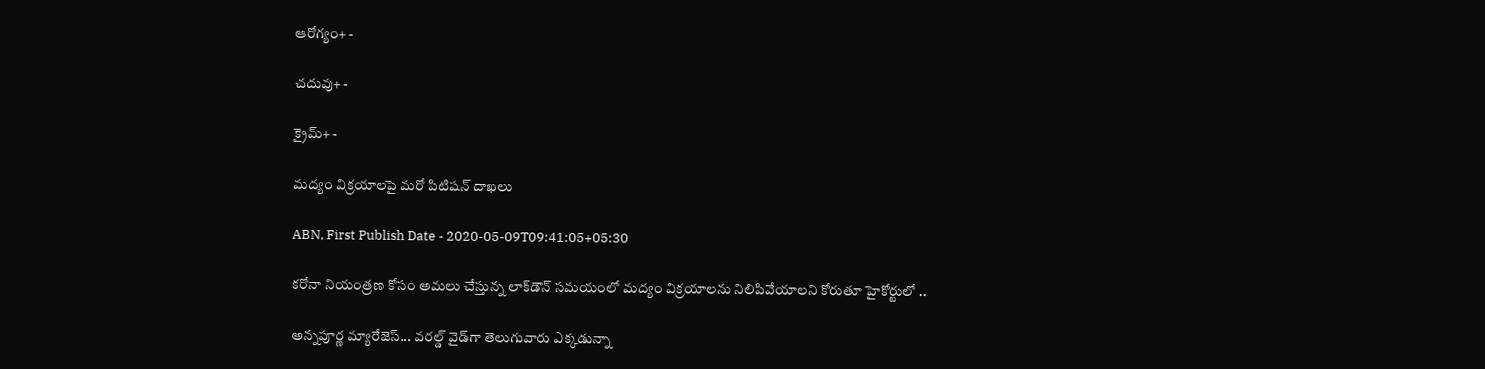ఆరోగ్యం+ -

చదువు+ -

క్రైమ్+ -

మద్యం విక్రయాలపై మరో పిటిషన్‌ దాఖలు

ABN, First Publish Date - 2020-05-09T09:41:05+05:30

కరోనా నియంత్రణ కోసం అమలు చేస్తున్న లాక్‌డౌన్‌ సమయంలో మద్యం విక్రయాలను నిలిపివేయాలని కోరుతూ హైకోర్టులో ..

అన్నపూర్ణ మ్యారేజెస్... వరల్డ్ వైడ్‌గా తెలుగువారు ఎక్కడున్నా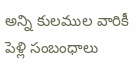అన్ని కులముల వారికీ పెళ్లి సంబంధాలు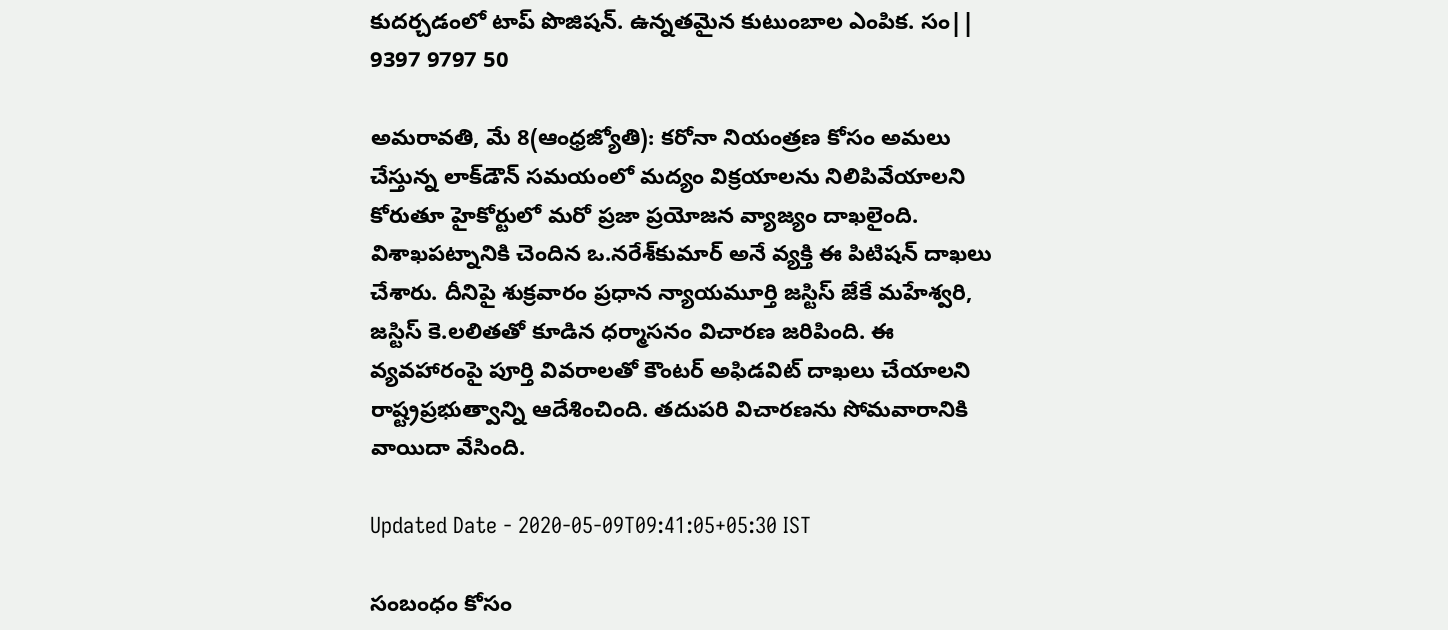కుదర్చడంలో టాప్ పొజిషన్. ఉన్నతమైన కుటుంబాల ఎంపిక. సం|| 9397 9797 50

అమరావతి, మే 8(ఆంధ్రజ్యోతి): కరోనా నియంత్రణ కోసం అమలు చేస్తున్న లాక్‌డౌన్‌ సమయంలో మద్యం విక్రయాలను నిలిపివేయాలని కోరుతూ హైకోర్టులో మరో ప్రజా ప్రయోజన వ్యాజ్యం దాఖలైంది. విశాఖపట్నానికి చెందిన ఒ.నరేశ్‌కుమార్‌ అనే వ్యక్తి ఈ పిటిషన్‌ దాఖలు చేశారు. దీనిపై శుక్రవారం ప్రధాన న్యాయమూర్తి జస్టిస్‌ జేకే మహేశ్వరి, జస్టిస్‌ కె.లలితతో కూడిన ధర్మాసనం విచారణ జరిపింది. ఈ వ్యవహారంపై పూర్తి వివరాలతో కౌంటర్‌ అఫిడవిట్‌ దాఖలు చేయాలని రాష్ట్రప్రభుత్వాన్ని ఆదేశించింది. తదుపరి విచారణను సోమవారానికి వాయిదా వేసింది.

Updated Date - 2020-05-09T09:41:05+05:30 IST

సంబంధం కోసం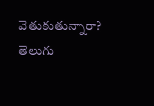వెతుకుతున్నారా? తెలుగు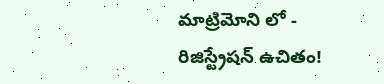మాట్రిమోని లో - రిజిస్ట్రేషన్ ఉచితం!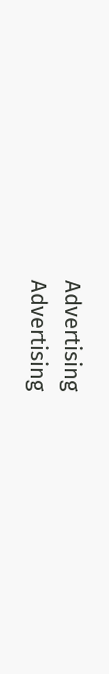Advertising
Advertising